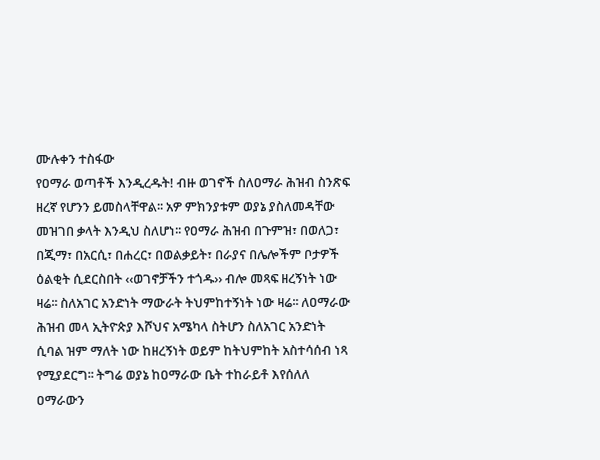ሙሉቀን ተስፋው
የዐማራ ወጣቶች እንዲረዱት! ብዙ ወገኖች ስለዐማራ ሕዝብ ስንጽፍ ዘረኛ የሆንን ይመስላቸዋል፡፡ አዎ ምክንያቱም ወያኔ ያስለመዳቸው መዝገበ ቃላት እንዲህ ስለሆነ፡፡ የዐማራ ሕዝብ በጉምዝ፣ በወለጋ፣ በጂማ፣ በአርሲ፣ በሐረር፣ በወልቃይት፣ በራያና በሌሎችም ቦታዎች ዕልቂት ሲደርስበት ‹‹ወገኖቻችን ተጎዱ›› ብሎ መጻፍ ዘረኝነት ነው ዛሬ፡፡ ስለአገር አንድነት ማውራት ትህምከተኝነት ነው ዛሬ፡፡ ለዐማራው ሕዝብ መላ ኢትዮጵያ እሾህና አሜካላ ስትሆን ስለአገር አንድነት ሲባል ዝም ማለት ነው ከዘረኝነት ወይም ከትህምከት አስተሳሰብ ነጻ የሚያደርግ፡፡ ትግሬ ወያኔ ከዐማራው ቤት ተከራይቶ እየሰለለ ዐማራውን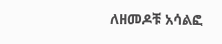ለዘመዶቹ አሳልፎ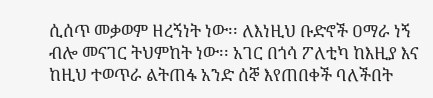ሲሰጥ መቃወም ዘረኝነት ነው፡፡ ለእነዚህ ቡድኖች ዐማራ ነኝ ብሎ መናገር ትህምከት ነው፡፡ አገር በጎሳ ፖለቲካ ከእዚያ እና ከዚህ ተወጥራ ልትጠፋ አንድ ሰኞ እየጠበቀች ባለችበት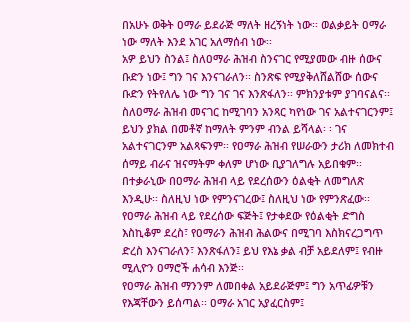በአሁኑ ወቅት ዐማራ ይደራጅ ማለት ዘረኝነት ነው፡፡ ወልቃይት ዐማራ ነው ማለት እንደ አገር አለማሰብ ነው፡፡
አዎ ይህን ስንል፤ ስለዐማራ ሕዝብ ስንናገር የሚያመው ብዙ ሰውና ቡድን ነው፤ ግን ገና እንናገራለን፡፡ ስንጽፍ የሚያቅለሸልሸው ሰውና ቡድን የትየለሌ ነው ግን ገና ገና እንጽፋለን፡፡ ምክንያቱም ያገባናልና፡፡ ስለዐማራ ሕዝብ መናገር ከሚገባን አንጻር ካየነው ገና አልተናገርንም፤ ይህን ያክል በመቶኛ ከማለት ምንም ብንል ይሻላል፡ ፡ ገና አልተናገርንም አልጻፍንም፡፡ የዐማራ ሕዝብ የሠራውን ታሪክ ለመክተብ ሰማይ ብራና ዝናማትም ቀለም ሆነው ቢያገለግሉ አይበቁም፡፡
በተቃራኒው በዐማራ ሕዝብ ላይ የደረሰውን ዕልቂት ለመግለጽ እንዲሁ፡፡ ስለዚህ ነው የምንናገረው፤ ስለዚህ ነው የምንጽፈው፡፡ የዐማራ ሕዝብ ላይ የደረሰው ፍጅት፤ የታቀደው የዕልቂት ድግስ እስኪቆም ደረስ፣ የዐማራን ሕዝብ ሕልውና በሚገባ እስክናረጋግጥ ድረስ እንናገራለን፣ እንጽፋለን፤ ይህ የእኔ ቃል ብቻ አይደለም፤ የብዙ ሚሊዮን ዐማሮች ሐሳብ እንጅ፡፡
የዐማራ ሕዝብ ማንንም ለመበቀል አይደራጅም፤ ግን አጥፊዎቹን የእጃቸውን ይሰጣል፡፡ ዐማራ አገር አያፈርስም፤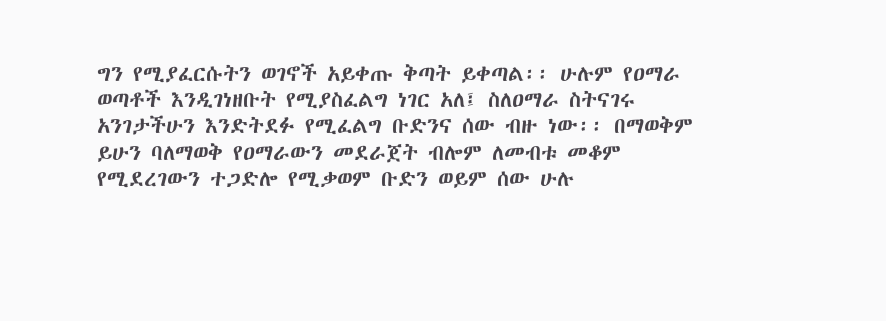ግን የሚያፈርሱትን ወገኖች አይቀጡ ቅጣት ይቀጣል፡፡ ሁሉም የዐማራ ወጣቶች እንዲገነዘቡት የሚያስፈልግ ነገር አለ፤ ስለዐማራ ስትናገሩ አንገታችሁን እንድትደፉ የሚፈልግ ቡድንና ሰው ብዙ ነው፡፡ በማወቅም ይሁን ባለማወቅ የዐማራውን መደራጀት ብሎም ለመብቱ መቆም የሚደረገውን ተጋድሎ የሚቃወም ቡድን ወይም ሰው ሁሉ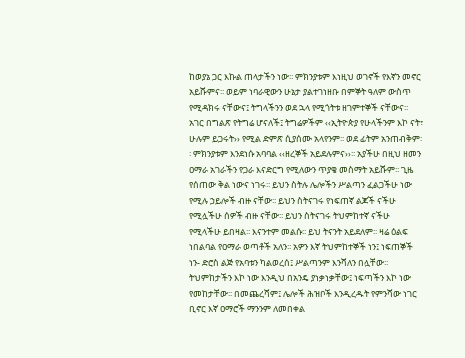ከወያኔ ጋር እኩል ጠላታችን ነው፡፡ ምክንያቱም እነዚህ ወገኖች የእኛን መኖር አይሹምና፡፡ ወይም ነባራዊውን ሁኔታ ያልተገነዘቡ በምኞት ዓለም ውስጥ የሚዳክሩ ናቸውና፤ ትግላችንን ወደ ኋላ የሚጎትቱ ዘገምተኞች ናቸውና፡፡
አገር በግልጽ የትግሬ ሆናለች፤ ትግሬዎችም ‹‹ኢትዮጵያ የሁላችንም እኮ ናት፣ ሁሉም ይጋሩት›› የሚል ድምጽ ሲያሰሙ አላየንም፡፡ ወደ ፊትም አንጠብቅም፡፡ ምክንያቱም እንደነሱ አባባል ‹‹ዘረኞች አይደሉምና››፡፡ አያችሁ በዚህ ዘመን ዐማራ አገራችን የጋራ እናድርግ የሚለውን ጥያቄ መስማት አይሹም፡፡ ጊዜ የሰጠው ቅል ነውና ነገሩ፡፡ ይህን ስትሉ ሌሎችን ሥልጣን ፈልጋችሁ ነው የሚሉ ኃይሎች ብዙ ናቸው፡፡ ይህን ስትናገሩ የነፍጠኛ ልጆች ናችሁ የሚሏችሁ ሰዎች ብዙ ናቸው፡፡ ይህን ስትናገሩ ትህምከተኛ ናችሁ የሚላችሁ ይበዛል፡፡ እናንተም መልሱ፡፡ ይህ ትናንት አይደለም፡፡ ዛሬ ዕልፍ ነበልባል የዐማራ ወጣቶች አለን፡፡ አዎን እኛ ትህምከተኞች ነን፤ ነፍጠኞች ነን- ድሮስ ልጅ የአባቱን ካልወረሰ፤ ሥልጣንም እንሻለን በሏቸው፡፡
ትህምከታችን እኮ ነው እንዲህ በአንዴ ያነቃነቃቸው፤ ነፍጣችን እኮ ነው የመከታቸው፡፡ በመጨረሻም፤ ሌሎች ሕዝቦች እንዲረዱት የምንሻው ነገር ቢኖር እኛ ዐማሮች ማንንም ለመበቀል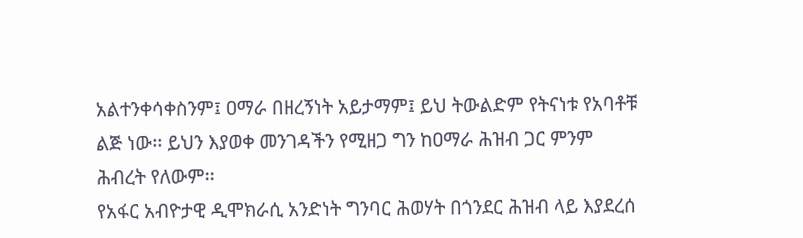አልተንቀሳቀስንም፤ ዐማራ በዘረኝነት አይታማም፤ ይህ ትውልድም የትናነቱ የአባቶቹ ልጅ ነው፡፡ ይህን እያወቀ መንገዳችን የሚዘጋ ግን ከዐማራ ሕዝብ ጋር ምንም ሕብረት የለውም፡፡
የአፋር አብዮታዊ ዲሞክራሲ አንድነት ግንባር ሕወሃት በጎንደር ሕዝብ ላይ እያደረሰ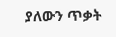ያለውን ጥቃት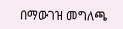በማውገዝ መግለጫ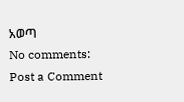አወጣ
No comments:
Post a Comment